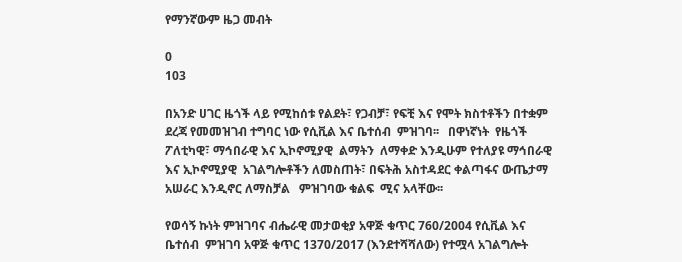የማንኛውም ዜጋ መብት

0
103

በአንድ ሀገር ዜጎች ላይ የሚከሰቱ የልደት፣ የጋብቻ፣ የፍቺ እና የሞት ክስተቶችን በተቋም ደረጃ የመመዝገብ ተግባር ነው የሲቪል እና ቤተሰብ  ምዝገባ፡፡   በዋነኛነት  የዜጎች ፖለቲካዊ፣ ማኅበራዊ እና ኢኮኖሚያዊ  ልማትን  ለማቀድ እንዲሁም የተለያዩ ማኅበራዊ እና ኢኮኖሚያዊ  አገልግሎቶችን ለመስጠት፣ በፍትሕ አስተዳደር ቀልጣፋና ውጤታማ  አሠራር እንዲኖር ለማስቻል   ምዝገባው ቁልፍ  ሚና አላቸው፡፡

የወሳኝ ኩነት ምዝገባና ብሔራዊ መታወቂያ አዋጅ ቁጥር 760/2004 የሲቪል እና ቤተሰብ  ምዝገባ አዋጅ ቁጥር 1370/2017 (እንደተሻሻለው) የተሟላ አገልግሎት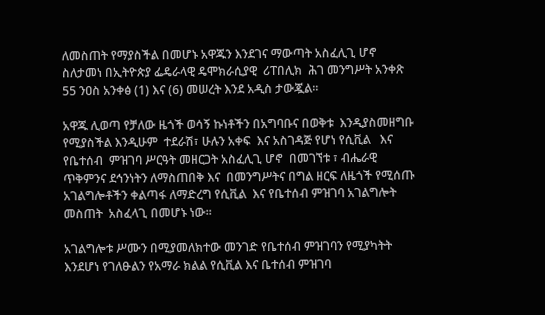ለመስጠት የማያስችል በመሆኑ አዋጁን እንደገና ማውጣት አስፈሊጊ ሆኖ ስለታመነ በኢትዮጵያ ፌዴራላዊ ዴሞክራሲያዊ  ሪፐበሊክ  ሕገ መንግሥት አንቀጽ 55 ንዐስ አንቀፅ (1) እና (6) መሠረት እንደ አዲስ ታውጇል፡፡

አዋጁ ሊወጣ የቻለው ዜጎች ወሳኝ ኩነቶችን በአግባቡና በወቅቱ  እንዲያስመዘግቡ የሚያስችል እንዲሁም  ተደራሽ፣ ሁሉን አቀፍ  እና አስገዳጅ የሆነ የሲቪል   እና የቤተሰብ  ምዝገባ ሥርዓት መዘርጋት አስፈሊጊ ሆኖ  በመገኘቱ ፣ ብሔራዊ ጥቅምንና ደኅንነትን ለማስጠበቅ እና  በመንግሥትና በግል ዘርፍ ለዜጎች የሚሰጡ  አገልግሎቶችን ቀልጣፋ ለማድረግ የሲቪል  እና የቤተሰብ ምዝገባ አገልግሎት መስጠት  አስፈላጊ በመሆኑ ነው፡፡

አገልግሎቱ ሥሙን በሚያመለክተው መንገድ የቤተሰብ ምዝገባን የሚያካትት እንደሆነ የገለፁልን የአማራ ክልል የሲቪል እና ቤተሰብ ምዝገባ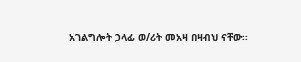አገልግሎት ኃላፊ ወ/ሪት መአዛ በዛብህ ናቸው፡፡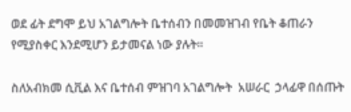ወደ ፊት ደግሞ ይህ አገልግሎት ቤተሰብን በመመዝገብ የቤት ቆጠራን የሚያስቀር እንደሚሆን ይታመናል ነው ያሉት፡፡

ስለአብክመ ሲቪል እና ቤተሰብ ምዝገባ አገልግሎት  አሠራር  ኃላፊዋ በሰጡት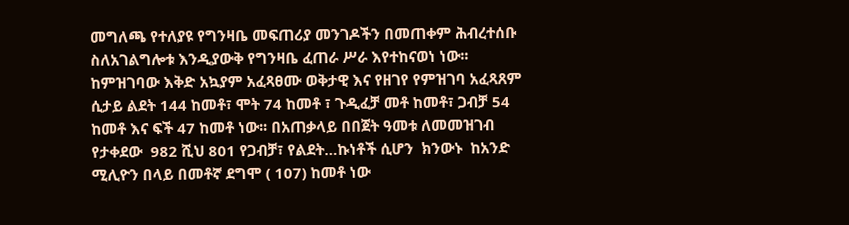መግለጫ የተለያዩ የግንዛቤ መፍጠሪያ መንገዶችን በመጠቀም ሕብረተሰቡ ስለአገልግሎቱ እንዲያውቅ የግንዛቤ ፈጠራ ሥራ እየተከናወነ ነው፡፡   ከምዝገባው እቅድ አኳያም አፈጻፀሙ ወቅታዊ እና የዘገየ የምዝገባ አፈጻጸም ሲታይ ልደት 144 ከመቶ፣ ሞት 74 ከመቶ ፣ ጉዲፈቻ መቶ ከመቶ፣ ጋብቻ 54 ከመቶ እና ፍች 47 ከመቶ ነው፡፡ በአጠቃላይ በበጀት ዓመቱ ለመመዝገብ የታቀደው  982 ሺህ 801 የጋብቻ፣ የልደት…ኩነቶች ሲሆን  ክንውኑ  ከአንድ ሚሊዮን በላይ በመቶኛ ደግሞ ( 107) ከመቶ ነው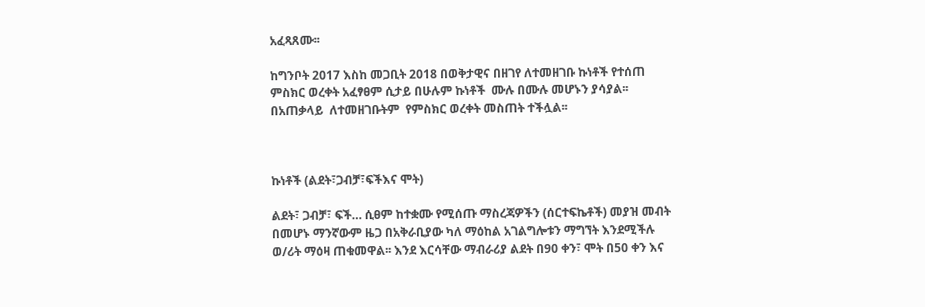አፈጻጸሙ፡፡

ከግንቦት 2017 እስከ መጋቢት 2018 በወቅታዊና በዘገየ ለተመዘገቡ ኩነቶች የተሰጠ ምስክር ወረቀት አፈፃፀም ሲታይ በሁሉም ኩነቶች  ሙሉ በሙሉ መሆኑን ያሳያል፡፡ በአጠቃላይ  ለተመዘገቡትም  የምስክር ወረቀት መስጠት ተችሏል፡፡



ኩነቶች (ልደት፣ጋብቻ፣ፍችእና ሞት)

ልደት፣ ጋብቻ፣ ፍች… ሲፀም ከተቋሙ የሚሰጡ ማስረጃዎችን (ሰርተፍኬቶች) መያዝ መብት በመሆኑ ማንኛውም ዜጋ በአቅራቢያው ካለ ማዕከል አገልግሎቱን ማግኘት እንደሚችሉ ወ/ሪት ማዕዛ ጠቁመዋል፡፡ እንደ እርሳቸው ማብራሪያ ልደት በ90 ቀን፣ ሞት በ50 ቀን እና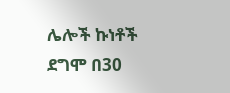ሌሎች ኩነቶች ደግሞ በ30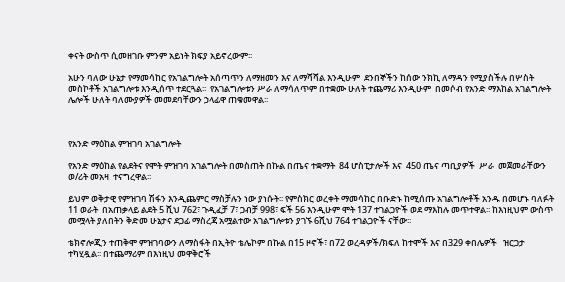ቀናት ውስጥ ሲመዘገቡ ምንም አይነት ክፍያ አይኖረውም፡፡

አሁን ባለው ሁኔታ የማመሳከር የአገልግሎት አሰጣጥን ለማዘመን እና ለማሻሻል እንዲሁም  ደንበኞችን ከሰው ንክኪ ለማዳን የሚያስችሉ በሦስት መስኮቶች አገልግሎቱ እንዲሰጥ ተደርጓል፡፡  የአገልግሎቱን ሥራ ለማሳለጥም በተቋሙ ሁለት ተጨማሪ እንዲሁም  በመሶብ የአንድ ማእከል አገልግሎት ሌሎች ሁለት ባለሙያዎች መመደባቸውን ኃላፊዋ ጠቁመዋል፡፡



የአንድ ማዕከል ምዝገባ አገልግሎት

የአንድ ማዕከል የልደትና የሞት ምዝገባ አገልግሎት በመስጠት በኩል በጤና ተቋማት  84 ሆስፒታሎች እና  450 ጤና ጣቢያዎች  ሥራ  መጀመራቸውን ወ/ሪት መአዛ  ተናግረዋል፡፡

ይህም ወቅታዊ የምዝገባ ሽፋን እንዲጨምር ማስቻሉን ነው ያነሱት፡፡ የምስክር ወረቀት ማመሳከር በቡድኑ ከሚሰጡ አገልግሎቶች አንዱ በመሆኑ ባለፉት 11 ወራት  በአጠቃላይ ልደት 5 ሺህ 762፣ ጉዲፈቻ 7፣ ጋብቻ 998፣ ፍች 56 እንዲሁም ሞት 137 ተገልጋዮች ወደ ማእከሉ መጥተዋል፡፡ ከእነዚህም ውስጥ መሟላት ያለበትን ቅድመ ሁኔታና ደጋፊ ማስረጃ አሟልተው አገልግሎቱን ያገኙ 6ሺህ 764 ተገልጋዮች ናቸው፡፡

ቴክኖሎጂን ተጠቅሞ ምዝገባውን ለማስፋት በኢትዮ ቴሌኮም በኩል በ15 ዞኖች፣ በ72 ወረዳዎች/ክፍለ ከተሞች እና በ329 ቀበሌዎች   ዝርጋታ ተካሂዷል፡፡ በተጨማሪም በእነዚህ መዋቅሮች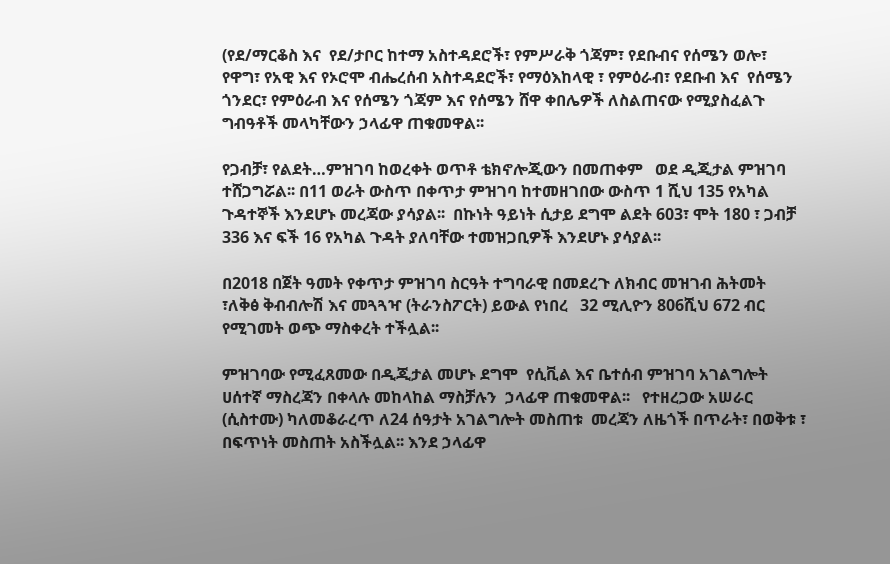(የደ/ማርቆስ እና  የደ/ታቦር ከተማ አስተዳደሮች፣ የምሥራቅ ጎጃም፣ የደቡብና የሰሜን ወሎ፣  የዋግ፣ የአዊ እና የኦሮሞ ብሔረሰብ አስተዳደሮች፣ የማዕእከላዊ ፣ የምዕራብ፣ የደቡብ እና  የሰሜን ጎንደር፣ የምዕራብ እና የሰሜን ጎጃም እና የሰሜን ሸዋ ቀበሌዎች ለስልጠናው የሚያስፈልጉ ግብዓቶች መላካቸውን ኃላፊዋ ጠቁመዋል፡፡

የጋብቻ፣ የልደት…ምዝገባ ከወረቀት ወጥቶ ቴክኖሎጂውን በመጠቀም   ወደ ዲጂታል ምዝገባ ተሸጋግሯል፡፡ በ11 ወራት ውስጥ በቀጥታ ምዝገባ ከተመዘገበው ውስጥ 1 ሺህ 135 የአካል ጉዳተኞች እንደሆኑ መረጃው ያሳያል፡፡  በኩነት ዓይነት ሲታይ ደግሞ ልደት 603፣ ሞት 180 ፣ ጋብቻ 336 እና ፍች 16 የአካል ጉዳት ያለባቸው ተመዝጋቢዎች እንደሆኑ ያሳያል፡፡

በ2018 በጀት ዓመት የቀጥታ ምዝገባ ስርዓት ተግባራዊ በመደረጉ ለክብር መዝገብ ሕትመት ፣ለቅፅ ቅብብሎሽ እና መጓጓዣ (ትራንስፖርት) ይውል የነበረ   32 ሚሊዮን 806ሺህ 672 ብር የሚገመት ወጭ ማስቀረት ተችሏል፡፡

ምዝገባው የሚፈጸመው በዲጂታል መሆኑ ደግሞ  የሲቪል እና ቤተሰብ ምዝገባ አገልግሎት ሀሰተኛ ማስረጃን በቀላሉ መከላከል ማስቻሉን  ኃላፊዋ ጠቁመዋል፡፡   የተዘረጋው አሠራር (ሲስተሙ) ካለመቆራረጥ ለ24 ሰዓታት አገልግሎት መስጠቱ  መረጃን ለዜጎች በጥራት፣ በወቅቱ ፣ በፍጥነት መስጠት አስችሏል፡፡ እንደ ኃላፊዋ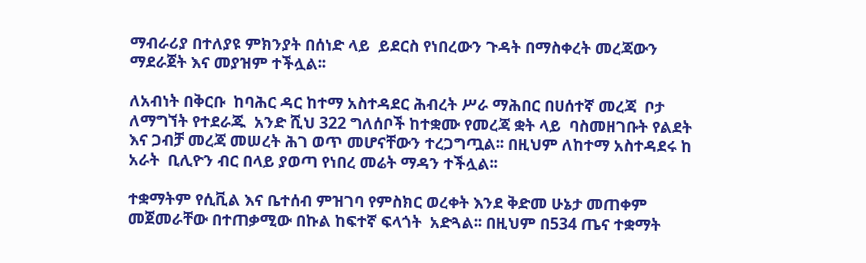ማብራሪያ በተለያዩ ምክንያት በሰነድ ላይ  ይደርስ የነበረውን ጉዳት በማስቀረት መረጃውን ማደራጀት እና መያዝም ተችሏል፡፡

ለአብነት በቅርቡ  ከባሕር ዳር ከተማ አስተዳደር ሕብረት ሥራ ማሕበር በሀሰተኛ መረጃ  ቦታ ለማግኘት የተደራጁ  አንድ ሺህ 322 ግለሰቦች ከተቋሙ የመረጃ ቋት ላይ  ባስመዘገቡት የልደት እና ጋብቻ መረጃ መሠረት ሕገ ወጥ መሆናቸውን ተረጋግጧል፡፡ በዚህም ለከተማ አስተዳደሩ ከ አራት  ቢሊዮን ብር በላይ ያወጣ የነበረ መሬት ማዳን ተችሏል፡፡

ተቋማትም የሲቪል እና ቤተሰብ ምዝገባ የምስክር ወረቀት እንደ ቅድመ ሁኔታ መጠቀም መጀመራቸው በተጠቃሚው በኩል ከፍተኛ ፍላጎት  አድጓል፡፡ በዚህም በ534 ጤና ተቋማት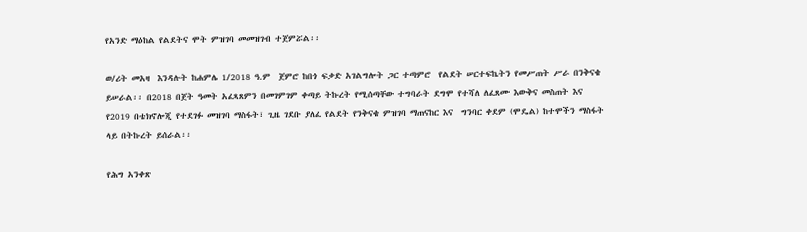የአንድ ማዕከል የልደትና ሞት ምዝገባ መመዝገብ ተጀምሯል፡፡

ወ/ሪት መአዛ  እንዳሉት ከሐምሌ 1/2018 ዓ.ም  ጀምሮ ከበጎ ፍቃድ አገልግሎት ጋር ተጣምሮ  የልደት ሠርተፍኬትን የመሥጠት ሥራ በንቅናቄ ይሠራል፡፡ በ2018 በጀት ዓመት አፈጻጸምን በመገምገም ቀጣይ ትኩረት የሚሰጣቸው ተግባራት ደግሞ የተሻለ ለፈጸሙ እውቅና መስጠት እና የ2019 በቴክኖሎጂ የተደገፉ መዝገባ ማስፋት፣ ጊዜ ገደቡ ያለፈ የልደት የንቅናቄ ምዝገባ ማጠናከር እና  ግንባር ቀደም (ሞዴል) ከተሞችን ማስፋት ላይ በትኩረት ይሰራል፡፡

የሕግ አንቀጽ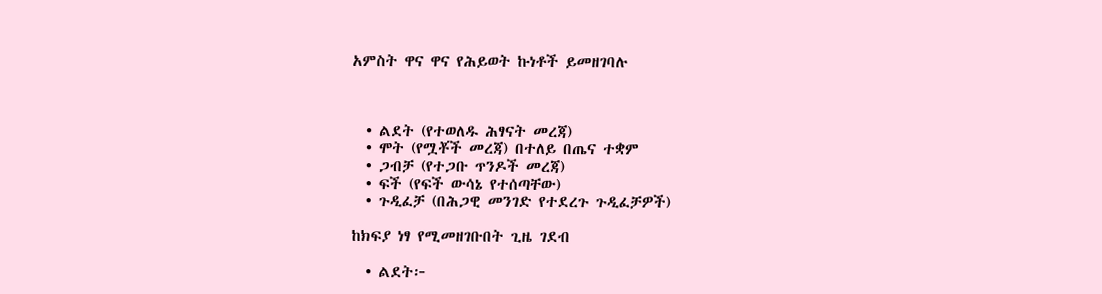አምስት ዋና ዋና የሕይወት ኩነቶች ይመዘገባሉ



  • ልደት (የተወለዱ ሕፃናት መረጃ)
  • ሞት (የሟቾች መረጃ) በተለይ በጤና ተቋም
  • ጋብቻ (የተጋቡ ጥንዶች መረጃ)
  • ፍች (የፍች ውሳኔ የተሰጣቸው)
  • ጉዲፈቻ (በሕጋዊ መንገድ የተደረጉ ጉዲፈቻዎች)

ከክፍያ ነፃ የሚመዘገቡበት ጊዜ ገደብ

  • ልደት፦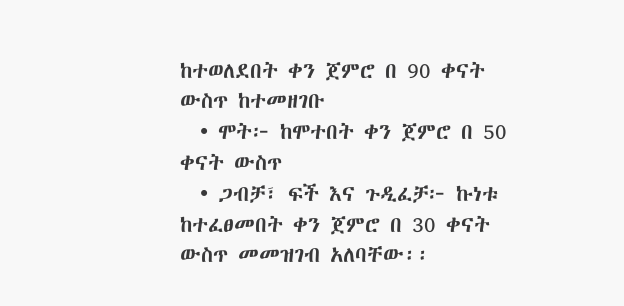ከተወለደበት ቀን ጀምሮ በ 90 ቀናት ውስጥ ከተመዘገቡ
  • ሞት፦ ከሞተበት ቀን ጀምሮ በ 50 ቀናት ውስጥ
  • ጋብቻ፣ ፍች እና ጉዲፈቻ፦ ኩነቱ ከተፈፀመበት ቀን ጀምሮ በ 30 ቀናት ውስጥ መመዝገብ አለባቸው፡፡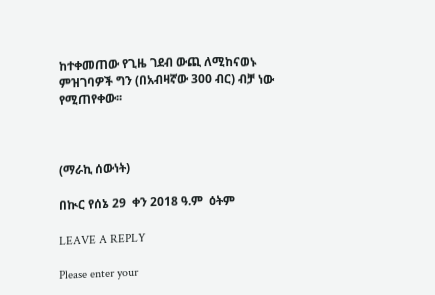ከተቀመጠው የጊዜ ገደብ ውጪ ለሚከናወኑ ምዝገባዎች ግን (በአብዛኛው 300 ብር) ብቻ ነው የሚጠየቀው፡፡



(ማራኪ ሰውነት)

በኲር የሰኔ 29  ቀን 2018 ዓ.ም  ዕትም

LEAVE A REPLY

Please enter your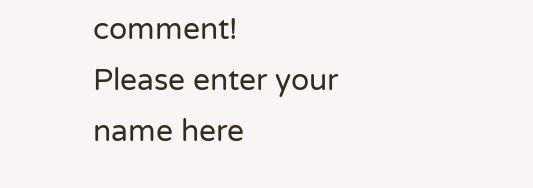comment!
Please enter your name here